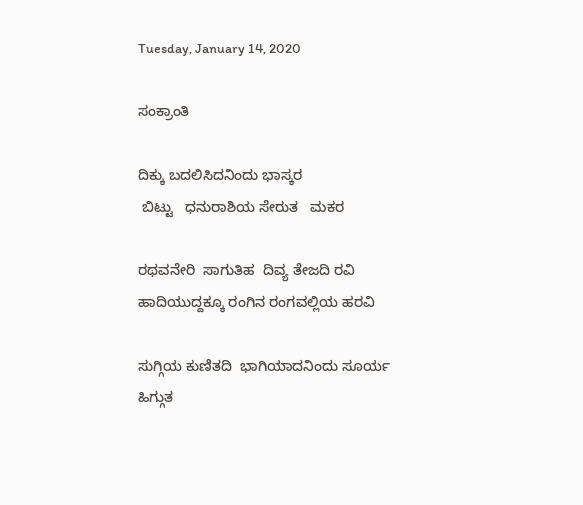Tuesday, January 14, 2020

ಸಂಕ್ರಾಂತಿ

ದಿಕ್ಕು ಬದಲಿಸಿದನಿಂದು ಭಾಸ್ಕರ
 ಬಿಟ್ಟು   ಧನುರಾಶಿಯ ಸೇರುತ   ಮಕರ

ರಥವನೇರಿ  ಸಾಗುತಿಹ  ದಿವ್ಯ ತೇಜದಿ ರವಿ
ಹಾದಿಯುದ್ದಕ್ಕೂ ರಂಗಿನ ರಂಗವಲ್ಲಿಯ ಹರವಿ

ಸುಗ್ಗಿಯ ಕುಣಿತದಿ  ಭಾಗಿಯಾದನಿಂದು ಸೂರ್ಯ
ಹಿಗ್ಗುತ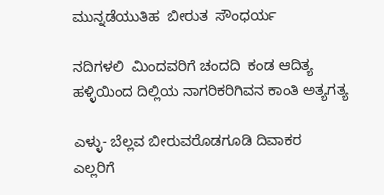ಮುನ್ನಡೆಯುತಿಹ  ಬೀರುತ  ಸೌಂಧರ್ಯ

ನದಿಗಳಲಿ  ಮಿಂದವರಿಗೆ ಚಂದದಿ  ಕಂಡ ಆದಿತ್ಯ
ಹಳ್ಳಿಯಿಂದ ದಿಲ್ಲಿಯ ನಾಗರಿಕರಿಗಿವನ ಕಾಂತಿ ಅತ್ಯಗತ್ಯ

ಎಳ್ಳು- ಬೆಲ್ಲವ ಬೀರುವರೊಡಗೂಡಿ ದಿವಾಕರ
ಎಲ್ಲರಿಗೆ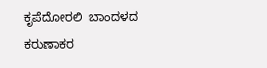ಕೃಪೆದೋರಲಿ  ಬಾಂದಳದ ಕರುಣಾಕರ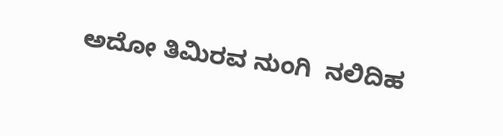ಅದೋ ತಿಮಿರವ ನುಂಗಿ  ನಲಿದಿಹ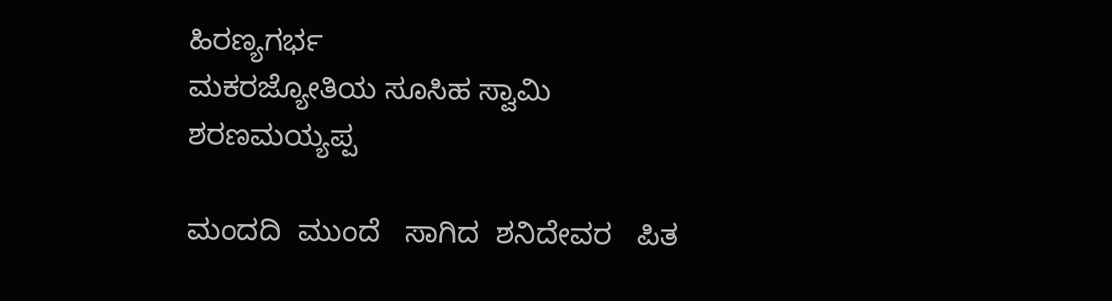ಹಿರಣ್ಯಗರ್ಭ
ಮಕರಜ್ಯೋತಿಯ ಸೂಸಿಹ ಸ್ವಾಮಿ   ಶರಣಮಯ್ಯಪ್ಪ

ಮಂದದಿ  ಮುಂದೆ   ಸಾಗಿದ  ಶನಿದೇವರ   ಪಿತ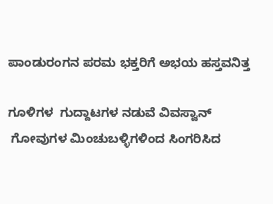ಪಾಂಡುರಂಗನ ಪರಮ ಭಕ್ತರಿಗೆ ಅಭಯ ಹಸ್ತವನಿತ್ತ

ಗೂಳಿಗಳ  ಗುದ್ದಾಟಗಳ ನಡುವೆ ವಿವಸ್ವಾನ್
 ಗೋವುಗಳ ಮಿಂಚುಬಳ್ಳಿಗಳಿಂದ ಸಿಂಗರಿಸಿದ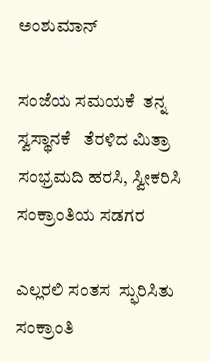ಅಂಶುಮಾನ್

ಸಂಜೆಯ ಸಮಯಕೆ  ತನ್ನ ಸ್ವಸ್ಥಾನಕೆ   ತೆರಳಿದ ಮಿತ್ರಾ
ಸಂಭ್ರಮದಿ ಹರಸಿ, ಸ್ವೀಕರಿಸಿ  ಸಂಕ್ರಾಂತಿಯ ಸಡಗರ

ಎಲ್ಲರಲಿ ಸಂತಸ  ಸ್ಫುರಿಸಿತು   ಸಂಕ್ರಾಂತಿ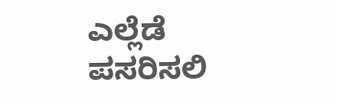ಎಲ್ಲೆಡೆ ಪಸರಿಸಲಿ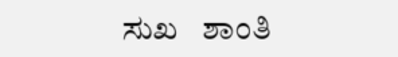ಸುಖ   ಶಾಂತಿ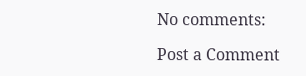No comments:

Post a Comment